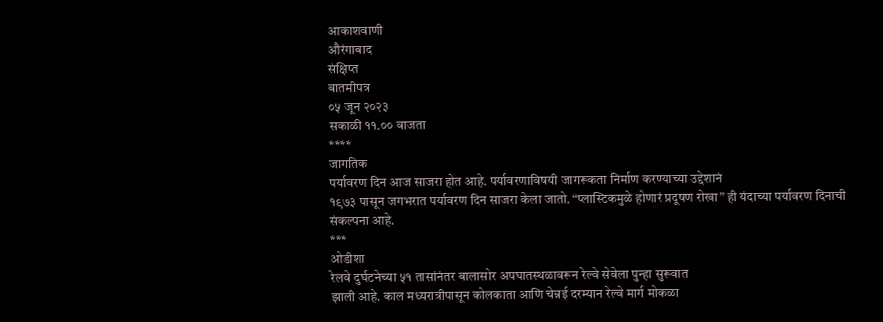आकाशवाणी
औरंगाबाद
संक्षिप्त
बातमीपत्र
०५ जून २०२३
सकाळी ११.०० वाजता
****
जागतिक
पर्यावरण दिन आज साजरा होत आहे. पर्यावरणाविषयी जागरूकता निर्माण करण्याच्या उद्देशानं
१९७३ पासून जगभरात पर्यावरण दिन साजरा केला जातो. “प्लास्टिकमुळे होणारं प्रदूषण रोखा” ही यंदाच्या पर्यावरण दिनाची
संकल्पना आहे.
***
ओडीशा
रेलवे दुर्घटनेच्या ५१ तासांनंतर बालासोर अपघातस्थळावरून रेल्वे सेवेला पुन्हा सुरूवात
झाली आहे. काल मध्यरात्रीपासून कोलकाता आणि चेन्नई दरम्यान रेल्वे मार्ग मोकळा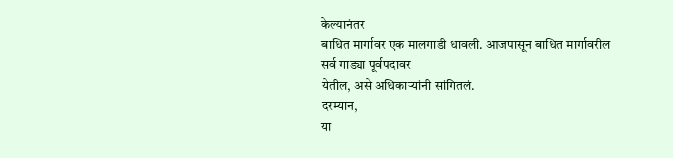केल्यानंतर
बाधित मार्गावर एक मालगाडी धावली. आजपासून बाधित मार्गावरील सर्व गाड्या पूर्वपदावर
येतील, असे अधिकाऱ्यांनी सांगितलं.
दरम्यान,
या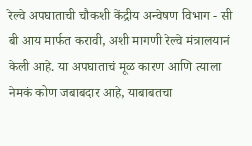रेल्वे अपघाताची चौकशी केंद्रीय अन्वेषण विभाग - सी बी आय मार्फत करावी, अशी मागणी रेल्वे मंत्रालयानं
केली आहे. या अपघाताचं मूळ कारण आणि त्याला नेमकं कोण जबाबदार आहे, याबाबतचा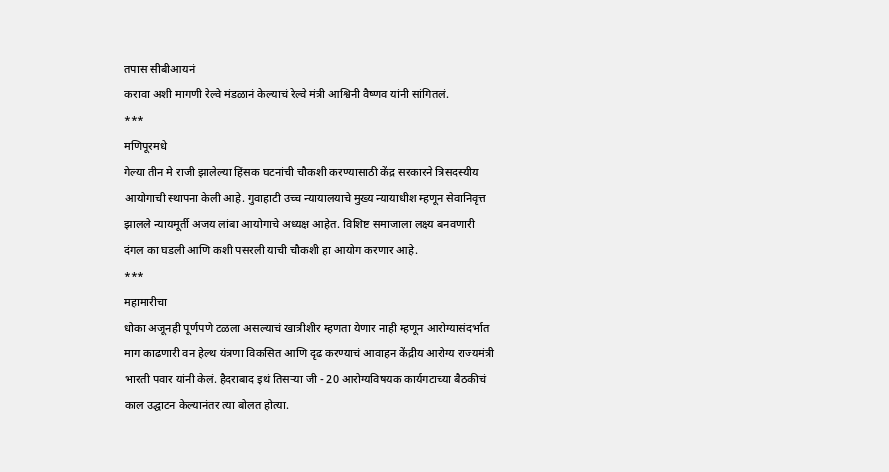तपास सीबीआयनं
करावा अशी मागणी रेल्वे मंडळानं केल्याचं रेल्वे मंत्री आश्विनी वैष्णव यांनी सांगितलं.
***
मणिपूरमधे
गेल्या तीन मे राजी झालेल्या हिंसक घटनांची चौकशी करण्यासाठी केंद्र सरकारने त्रिसदस्यीय
आयोगाची स्थापना केली आहे. गुवाहाटी उच्च न्यायालयाचे मुख्य न्यायाधीश म्हणून सेवानिवृत्त
झालले न्यायमूर्ती अजय लांबा आयोगाचे अध्यक्ष आहेत. विशिष्ट समाजाला लक्ष्य बनवणारी
दंगल का घडली आणि कशी पसरली याची चौकशी हा आयोग करणार आहे.
***
महामारीचा
धोका अजूनही पूर्णपणे टळला असल्याचं खात्रीशीर म्हणता येणार नाही म्हणून आरोग्यासंदर्भात
माग काढणारी वन हेल्थ यंत्रणा विकसित आणि दृढ करण्याचं आवाहन केंद्रीय आरोग्य राज्यमंत्री
भारती पवार यांनी केलं. हैदराबाद इथं तिसऱ्या जी - 20 आरोग्यविषयक कार्यगटाच्या बैठकीचं
काल उद्घाटन केल्यानंतर त्या बोलत होत्या.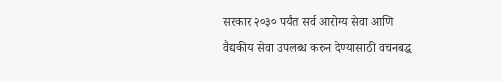सरकार २०३० पर्यंत सर्व आरोग्य सेवा आणि
वैद्यकीय सेवा उपलब्ध करुन देण्यासाठी वचनबद्ध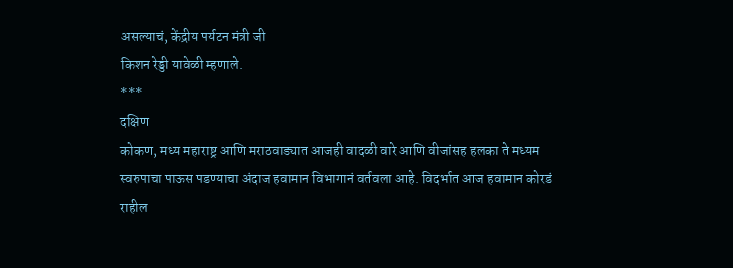असल्याचं, केंद्रीय पर्यटन मंत्री जी
किशन रेड्डी यावेळी म्हणाले.
***
दक्षिण
कोकण, मध्य महाराष्ट्र आणि मराठवाड्यात आजही वादळी वारे आणि वीजांसह हलका ते मध्यम
स्वरुपाचा पाऊस पडण्याचा अंदाज हवामान विभागानं वर्तवला आहे. विदर्भात आज हवामान कोरडं
राहील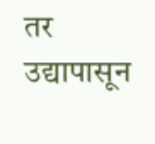तर उद्यापासून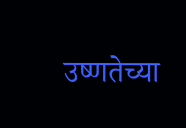उष्णतेच्या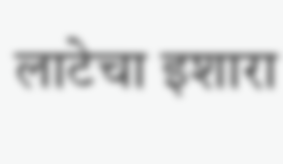लाटेचा इशारा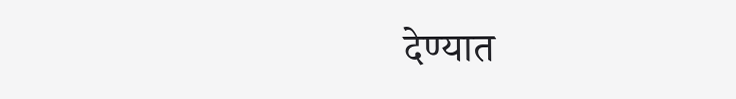देण्यात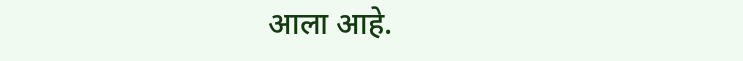आला आहे.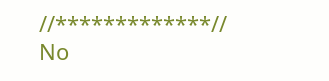//*************//
No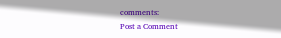comments:
Post a Comment